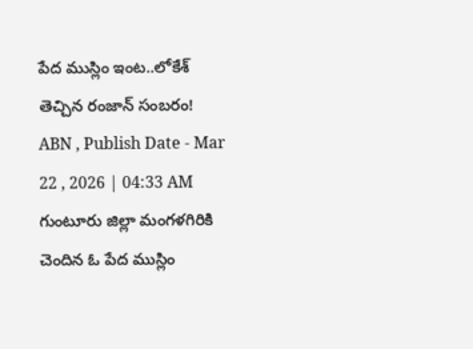పేద ముస్లిం ఇంట..లోకేశ్ తెచ్చిన రంజాన్ సంబరం!
ABN , Publish Date - Mar 22 , 2026 | 04:33 AM
గుంటూరు జిల్లా మంగళగిరికి చెందిన ఓ పేద ముస్లిం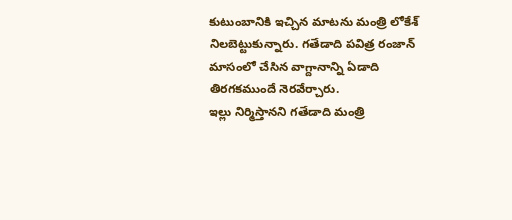కుటుంబానికి ఇచ్చిన మాటను మంత్రి లోకేశ్ నిలబెట్టుకున్నారు. గతేడాది పవిత్ర రంజాన్ మాసంలో చేసిన వాగ్దానాన్ని ఏడాది తిరగకముందే నెరవేర్చారు.
ఇల్లు నిర్మిస్తానని గతేడాది మంత్రి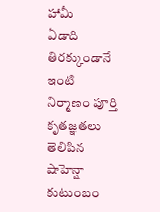హామీ
ఏడాది తిరక్కుండానే ఇంటి నిర్మాణం పూర్తి
కృతజ్ఞతలు తెలిపిన షాహెన్షా కుటుంబం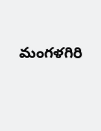మంగళగిరి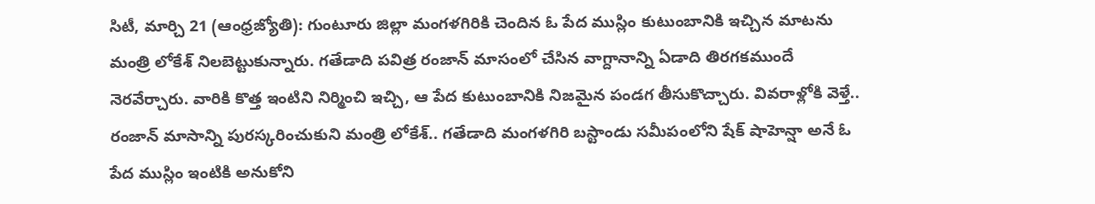సిటీ, మార్చి 21 (ఆంధ్రజ్యోతి): గుంటూరు జిల్లా మంగళగిరికి చెందిన ఓ పేద ముస్లిం కుటుంబానికి ఇచ్చిన మాటను మంత్రి లోకేశ్ నిలబెట్టుకున్నారు. గతేడాది పవిత్ర రంజాన్ మాసంలో చేసిన వాగ్దానాన్ని ఏడాది తిరగకముందే నెరవేర్చారు. వారికి కొత్త ఇంటిని నిర్మించి ఇచ్చి, ఆ పేద కుటుంబానికి నిజమైన పండగ తీసుకొచ్చారు. వివరాళ్లోకి వెళ్తే.. రంజాన్ మాసాన్ని పురస్కరించుకుని మంత్రి లోకేశ్.. గతేడాది మంగళగిరి బస్టాండు సమీపంలోని షేక్ షాహెన్షా అనే ఓ పేద ముస్లిం ఇంటికి అనుకోని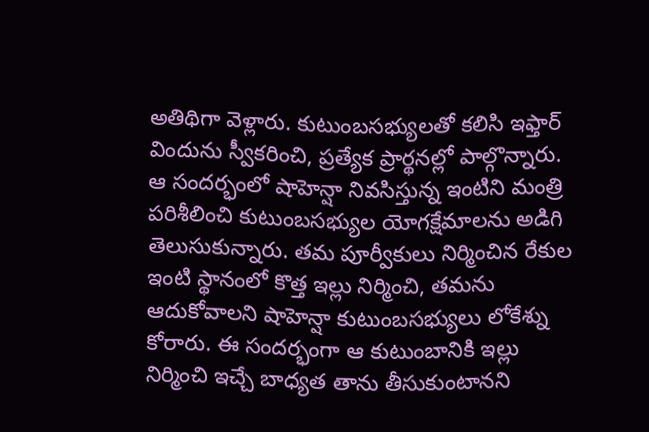అతిథిగా వెళ్లారు. కుటుంబసభ్యులతో కలిసి ఇఫ్తార్ విందును స్వీకరించి, ప్రత్యేక ప్రార్థనల్లో పాల్గొన్నారు. ఆ సందర్భంలో షాహెన్షా నివసిస్తున్న ఇంటిని మంత్రి పరిశీలించి కుటుంబసభ్యుల యోగక్షేమాలను అడిగి తెలుసుకున్నారు. తమ పూర్వీకులు నిర్మించిన రేకుల ఇంటి స్థానంలో కొత్త ఇల్లు నిర్మించి, తమను ఆదుకోవాలని షాహెన్షా కుటుంబసభ్యులు లోకేశ్ను కోరారు. ఈ సందర్భంగా ఆ కుటుంబానికి ఇల్లు నిర్మించి ఇచ్చే బాధ్యత తాను తీసుకుంటానని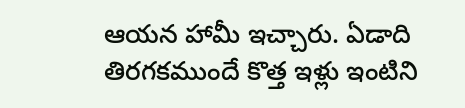ఆయన హామీ ఇచ్చారు. ఏడాది తిరగకముందే కొత్త ఇళ్లు ఇంటిని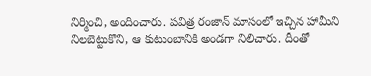నిర్మించి, అందించారు. పవిత్ర రంజాన్ మాసంలో ఇచ్చిన హామీని నిలబెట్టుకొని, ఆ కుటుంబానికి అండగా నిలిచారు. దీంతో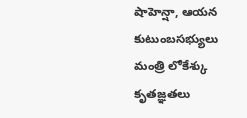షాహెన్షా, ఆయన కుటుంబసభ్యులు మంత్రి లోకేశ్కు కృతజ్ఞతలు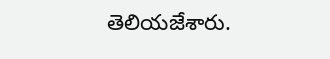తెలియజేశారు.